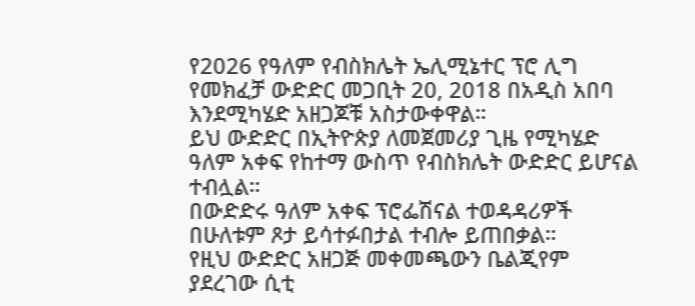የ2026 የዓለም የብስክሌት ኤሊሚኔተር ፕሮ ሊግ የመክፈቻ ውድድር መጋቢት 20, 2018 በአዲስ አበባ እንደሚካሄድ አዘጋጆቹ አስታውቀዋል።
ይህ ውድድር በኢትዮጵያ ለመጀመሪያ ጊዜ የሚካሄድ ዓለም አቀፍ የከተማ ውስጥ የብስክሌት ውድድር ይሆናል ተብሏል።
በውድድሩ ዓለም አቀፍ ፕሮፌሽናል ተወዳዳሪዎች በሁለቱም ጾታ ይሳተፉበታል ተብሎ ይጠበቃል።
የዚህ ውድድር አዘጋጅ መቀመጫውን ቤልጂየም ያደረገው ሲቲ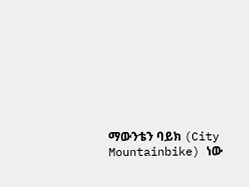ማውንቴን ባይክ (City Mountainbike) ነው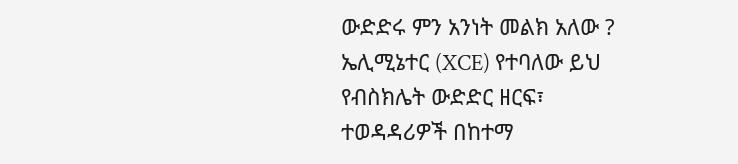ውድድሩ ምን አንነት መልክ አለው ?
ኤሊሚኔተር (XCE) የተባለው ይህ የብስክሌት ውድድር ዘርፍ፣ ተወዳዳሪዎች በከተማ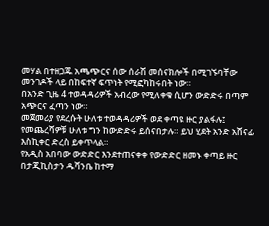መሃል በተዘጋጁ አጫጭርና ሰው ሰራሽ መሰናክሎች በሚገኙባቸው መንገዶች ላይ በከፍተኛ ፍጥነት የሚፎካከሩበት ነው።
በአንድ ጊዜ 4 ተወዳዳሪዎች አብረው የሚለቀቁ ሲሆን ውድድሩ በጣም አጭርና ፈጣን ነው።
መጀመሪያ የደረሱት ሁለቱ ተወዳዳሪዎች ወደ ቀጣዩ ዙር ያልፋሉ፤ የመጨረሻዎቹ ሁለቱ ግን ከውድድሩ ይሰናበታሉ። ይህ ሂደት አንድ አሸናፊ እስኪቀር ድረስ ይቀጥላል።
የአዲስ አበባው ውድድር እንደተጠናቀቀ የውድድር ዘመኑ ቀጣይ ዙር በታጂኪስታን ዱሻንቤ ከተማ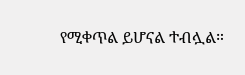የሚቀጥል ይሆናል ተብሏል።